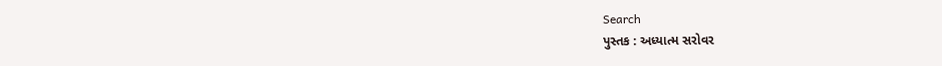Search
પુસ્તક : અધ્યાત્મ સરોવર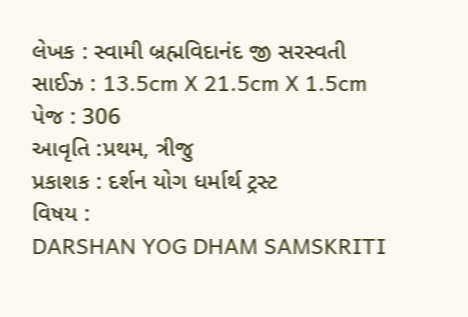લેખક : સ્વામી બ્રહ્મવિદાનંદ જી સરસ્વતી
સાઈઝ : 13.5cm X 21.5cm X 1.5cm
પેજ : 306
આવૃતિ :પ્રથમ, ત્રીજુ
પ્રકાશક : દર્શન યોગ ધર્માર્થ ટ્રસ્ટ
વિષય :
DARSHAN YOG DHAM SAMSKRITI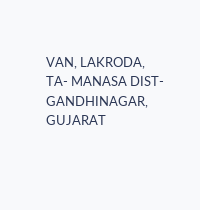VAN, LAKRODA, TA- MANASA DIST- GANDHINAGAR, GUJARAT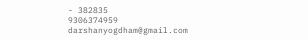- 382835
9306374959
darshanyogdham@gmail.com